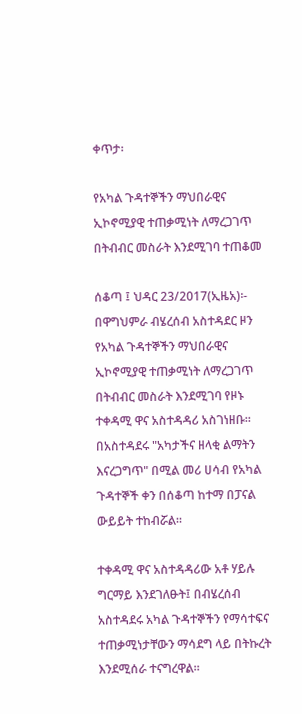ቀጥታ፡

የአካል ጉዳተኞችን ማህበራዊና ኢኮኖሚያዊ ተጠቃሚነት ለማረጋገጥ በትብብር መስራት እንደሚገባ ተጠቆመ

ሰቆጣ ፤ ህዳር 23/2017(ኢዜአ)፡-  በዋግህምራ ብሄረሰብ አስተዳደር ዞን የአካል ጉዳተኞችን ማህበራዊና ኢኮኖሚያዊ ተጠቃሚነት ለማረጋገጥ በትብብር መስራት እንደሚገባ የዞኑ ተቀዳሚ ዋና አስተዳዳሪ አስገነዘቡ።
በአስተዳደሩ "አካታችና ዘላቂ ልማትን እናረጋግጥ" በሚል መሪ ሀሳብ የአካል ጉዳተኞች ቀን በሰቆጣ ከተማ በፓናል ውይይት ተከብሯል።

ተቀዳሚ ዋና አስተዳዳሪው አቶ ሃይሉ ግርማይ እንደገለፁት፤ በብሄረሰብ አስተዳደሩ አካል ጉዳተኞችን የማሳተፍና ተጠቃሚነታቸውን ማሳደግ ላይ በትኩረት እንደሚሰራ ተናግረዋል።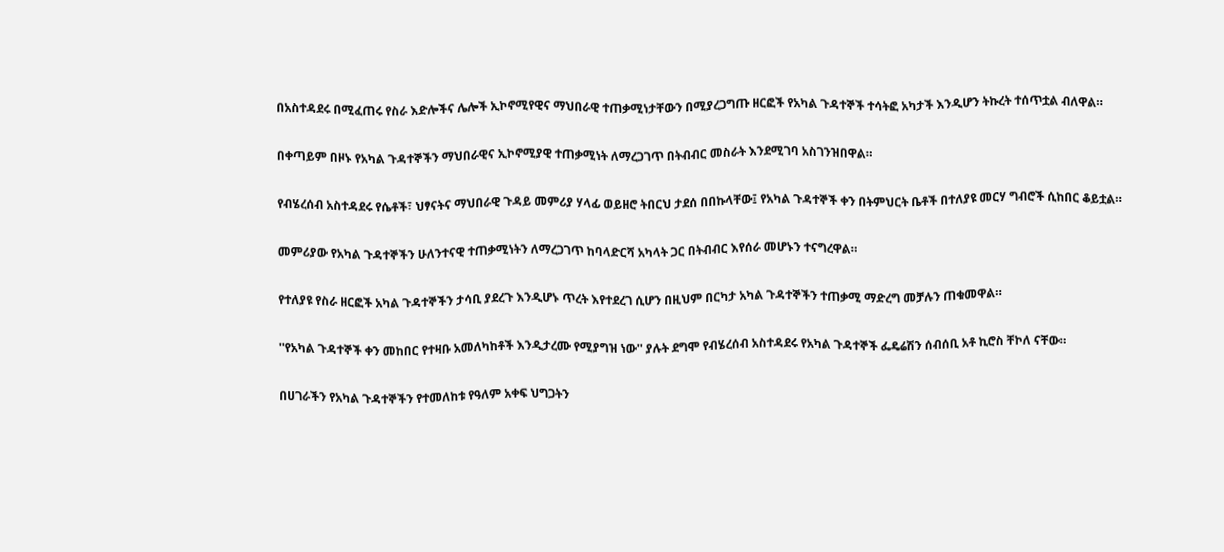በአስተዳደሩ በሚፈጠሩ የስራ እድሎችና ሌሎች ኢኮኖሚየዊና ማህበራዊ ተጠቃሚነታቸውን በሚያረጋግጡ ዘርፎች የአካል ጉዳተኞች ተሳትፎ አካታች እንዲሆን ትኩረት ተሰጥቷል ብለዋል።

በቀጣይም በዞኑ የአካል ጉዳተኞችን ማህበራዊና ኢኮኖሚያዊ ተጠቃሚነት ለማረጋገጥ በትብብር መስራት እንደሚገባ አስገንዝበዋል።

የብሄረሰብ አስተዳደሩ የሴቶች፣ ህፃናትና ማህበራዊ ጉዳይ መምሪያ ሃላፊ ወይዘሮ ትበርህ ታደሰ በበኩላቸው፤ የአካል ጉዳተኞች ቀን በትምህርት ቤቶች በተለያዩ መርሃ ግብሮች ሲከበር ቆይቷል።

መምሪያው የአካል ጉዳተኞችን ሁለንተናዊ ተጠቃሚነትን ለማረጋገጥ ከባላድርሻ አካላት ጋር በትብብር እየሰራ መሆኑን ተናግረዋል።

የተለያዩ የስራ ዘርፎች አካል ጉዳተኞችን ታሳቢ ያደረጉ እንዲሆኑ ጥረት እየተደረገ ሲሆን በዚህም በርካታ አካል ጉዳተኞችን ተጠቃሚ ማድረግ መቻሉን ጠቁመዋል።

''የአካል ጉዳተኞች ቀን መከበር የተዛቡ አመለካከቶች እንዲታረሙ የሚያግዝ ነው'' ያሉት ደግሞ የብሄረሰብ አስተዳደሩ የአካል ጉዳተኞች ፌዴሬሽን ሰብሰቢ አቶ ኪሮስ ቸኮለ ናቸው።

በሀገራችን የአካል ጉዳተኞችን የተመለከቱ የዓለም አቀፍ ህግጋትን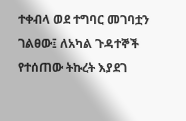ተቀብላ ወደ ተግባር መገባቷን ገልፀው፤ ለአካል ጉዳተኞች የተሰጠው ትኩረት እያደገ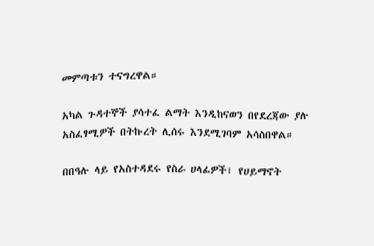መምጣቱን ተናግረዋል።

አካል ጉዳተኞች ያሳተፈ ልማት እንዲከናወን በየደረጃው ያሉ አስፈፃሚዎች በትኩረት ሊሰሩ እንደሚገባም አሳስበዋል።

በበዓሉ ላይ የአስተዳደሩ የስራ ሀላፊዎች፣ የሀይማኖት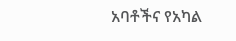አባቶችና የአካል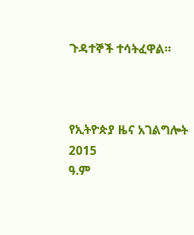ጉዳተኞች ተሳትፈዋል።



የኢትዮጵያ ዜና አገልግሎት
2015
ዓ.ም